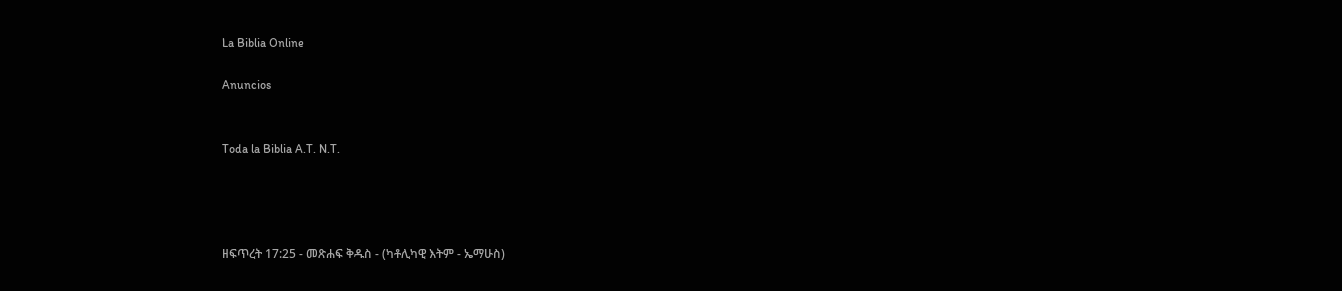La Biblia Online

Anuncios


Toda la Biblia A.T. N.T.




ዘፍጥረት 17:25 - መጽሐፍ ቅዱስ - (ካቶሊካዊ እትም - ኤማሁስ)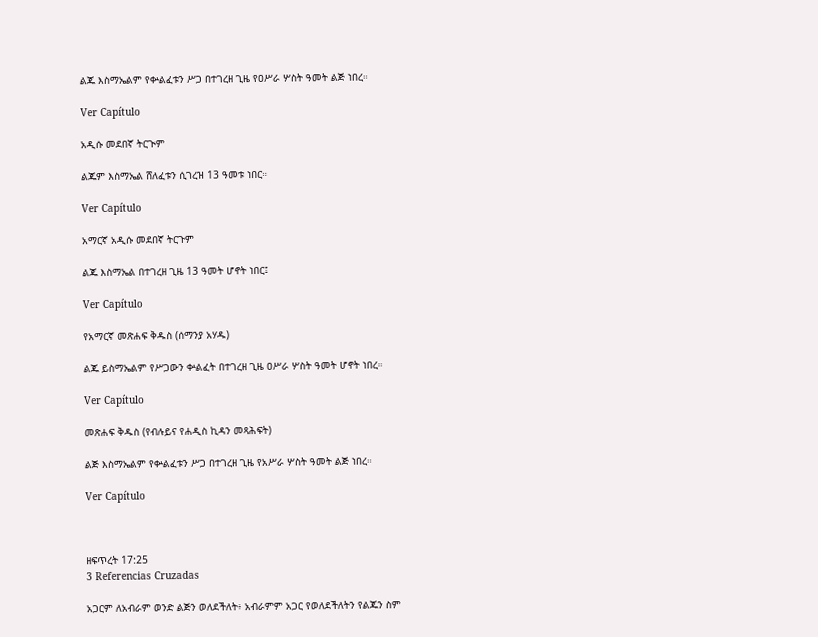ልጁ እስማኤልም የቍልፈቱን ሥጋ በተገረዘ ጊዜ የዐሥራ ሦስት ዓመት ልጅ ነበረ።

Ver Capítulo

አዲሱ መደበኛ ትርጒም

ልጁም እስማኤል ሸለፈቱን ሲገረዝ 13 ዓመቱ ነበር።

Ver Capítulo

አማርኛ አዲሱ መደበኛ ትርጉም

ልጁ እስማኤል በተገረዘ ጊዜ 13 ዓመት ሆኖት ነበር፤

Ver Capítulo

የአማርኛ መጽሐፍ ቅዱስ (ሰማንያ አሃዱ)

ልጁ ይስማኤልም የሥጋውን ቍልፈት በተገረዘ ጊዜ ዐሥራ ሦስት ዓመት ሆኖት ነበረ።

Ver Capítulo

መጽሐፍ ቅዱስ (የብሉይና የሐዲስ ኪዳን መጻሕፍት)

ልጅ እስማኤልም የቍልፈቱን ሥጋ በተገረዘ ጊዜ የአሥራ ሦስት ዓመት ልጅ ነበረ።

Ver Capítulo



ዘፍጥረት 17:25
3 Referencias Cruzadas

አጋርም ለአብራም ወንድ ልጅን ወለደችለት፥ አብራምም አጋር የወለደችለትን የልጁን ስም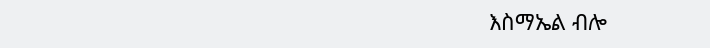እስማኤል ብሎ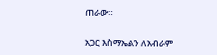ጠራው።


አጋር እስማኤልን ለአብራም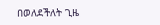በወለደችለት ጊዜ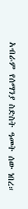አብራም የሰማንያ ስድስት ዓመት ሰው ነበረ።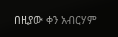በዚያው ቀን አብርሃም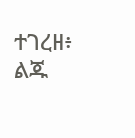ተገረዘ፥ ልጁ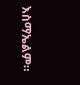እስማኤልም።